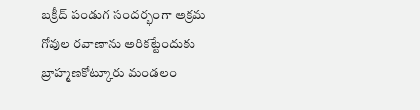బక్రీద్ పండుగ సందర్భంగా అక్రమ గోవుల రవాణాను అరికట్టేందుకు బ్రాహ్మణకోట్కూరు మండలం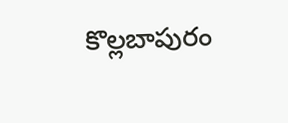కొల్లబాపురం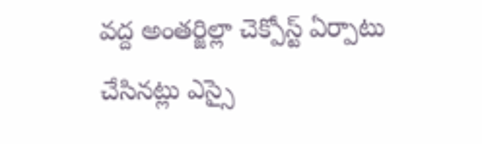వద్ద అంతర్జిల్లా చెక్పోస్ట్ ఏర్పాటు చేసినట్లు ఎస్సై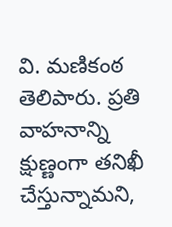వి. మణికంఠ తెలిపారు. ప్రతి వాహనాన్ని క్షుణ్ణంగా తనిఖీ చేస్తున్నామని,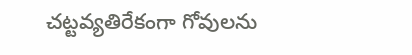చట్టవ్యతిరేకంగా గోవులను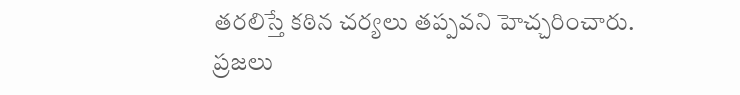తరలిస్తే కఠిన చర్యలు తప్పవని హెచ్చరించారు. ప్రజలు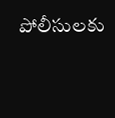పోలీసులకు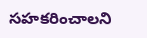సహకరించాలని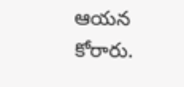ఆయన కోరారు.